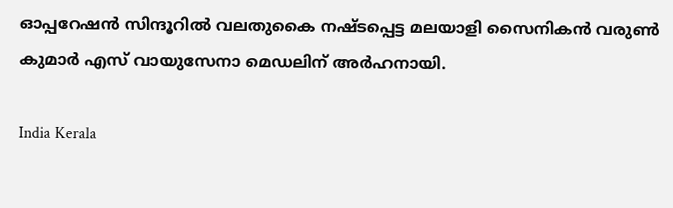ഓപ്പറേഷൻ സിന്ദൂറിൽ വലതുകൈ നഷ്ടപ്പെട്ട മലയാളി സൈനികൻ വരുൺ കുമാർ എസ് വായുസേനാ മെഡലിന് അർഹനായി.

India Kerala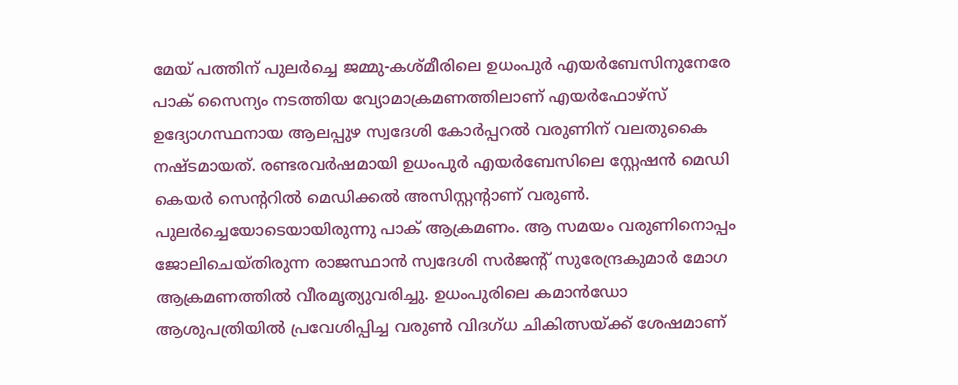മേയ് പത്തിന് പുലർച്ചെ ജമ്മു-കശ്മീരിലെ ഉധംപുർ എയർബേസിനുനേരേ പാക് സൈന്യം നടത്തിയ വ്യോമാക്രമണത്തിലാണ് എയർഫോഴ്സ് ഉദ്യോഗസ്ഥനായ ആലപ്പുഴ സ്വദേശി കോർപ്പറൽ വരുണിന് വലതുകൈ നഷ്ടമായത്. രണ്ടരവർഷമായി ഉധംപുർ എയർബേസിലെ സ്റ്റേഷൻ മെഡി കെയർ സെന്ററിൽ മെഡിക്കൽ അസിസ്റ്റന്റാണ് വരുൺ. പുലർച്ചെയോടെയായിരുന്നു പാക് ആക്രമണം. ആ സമയം വരുണിനൊപ്പം ജോലിചെയ്തിരുന്ന രാജസ്ഥാൻ സ്വദേശി സർജന്റ് സുരേന്ദ്രകുമാർ മോഗ ആക്രമണത്തിൽ വീരമൃത്യുവരിച്ചു. ഉധംപുരിലെ കമാൻഡോ ആശുപത്രിയിൽ പ്രവേശിപ്പിച്ച വരുൺ വിദഗ്ധ ചികിത്സയ്ക്ക് ശേഷമാണ്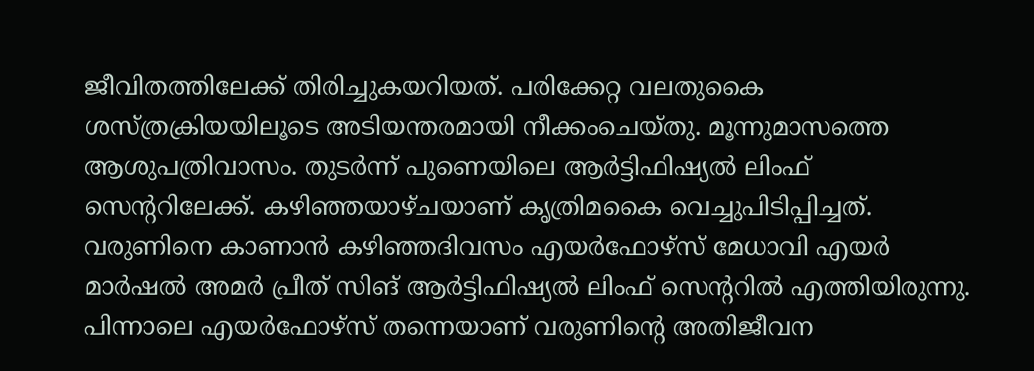ജീവിതത്തിലേക്ക് തിരിച്ചുകയറിയത്. പരിക്കേറ്റ വലതുകൈ ശസ്ത്രക്രിയയിലൂടെ അടിയന്തരമായി നീക്കംചെയ്തു. മൂന്നുമാസത്തെ ആശുപത്രിവാസം. തുടർന്ന് പുണെയിലെ ആർട്ടിഫിഷ്യൽ ലിംഫ് സെന്ററിലേക്ക്. കഴിഞ്ഞയാഴ്ചയാണ് കൃത്രിമകൈ വെച്ചുപിടിപ്പിച്ചത്. വരുണിനെ കാണാൻ കഴിഞ്ഞദിവസം എയർഫോഴ്സ് മേധാവി എയർ മാർഷൽ അമർ പ്രീത് സിങ് ആർട്ടിഫിഷ്യൽ ലിംഫ് സെന്ററിൽ എത്തിയിരുന്നു. പിന്നാലെ എയർഫോഴ്സ് തന്നെയാണ് വരുണിന്റെ അതിജീവന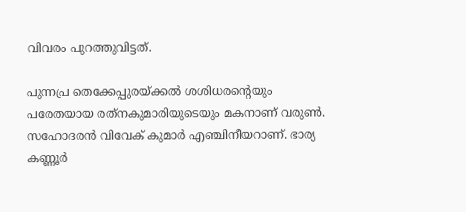വിവരം പുറത്തുവിട്ടത്.

പുന്നപ്ര തെക്കേപ്പുരയ്ക്കല്‍ ശശിധരന്റെയും പരേതയായ രത്‌നകുമാരിയുടെയും മകനാണ് വരുണ്‍. സഹോദരന്‍ വിവേക് കുമാര്‍ എഞ്ചിനീയറാണ്. ഭാര്യ കണ്ണൂര്‍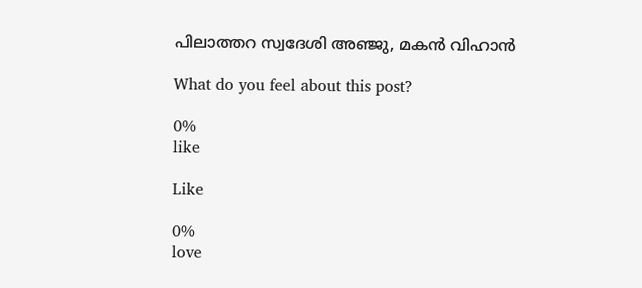പിലാത്തറ സ്വദേശി അഞ്ജു, മകന്‍ വിഹാൻ

What do you feel about this post?

0%
like

Like

0%
love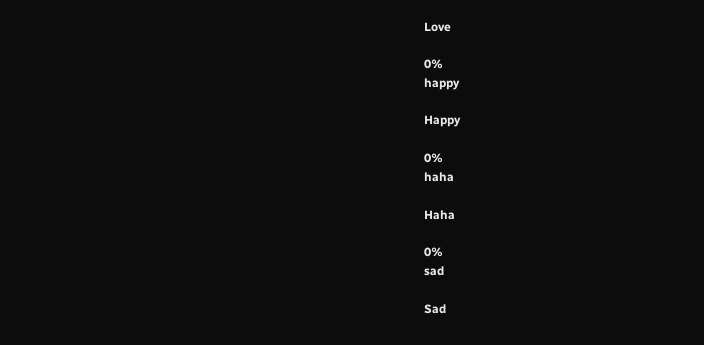Love

0%
happy

Happy

0%
haha

Haha

0%
sad

Sad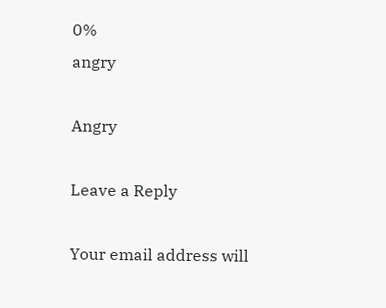0%
angry

Angry

Leave a Reply

Your email address will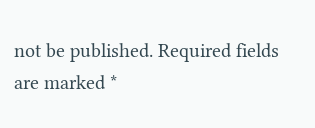not be published. Required fields are marked *